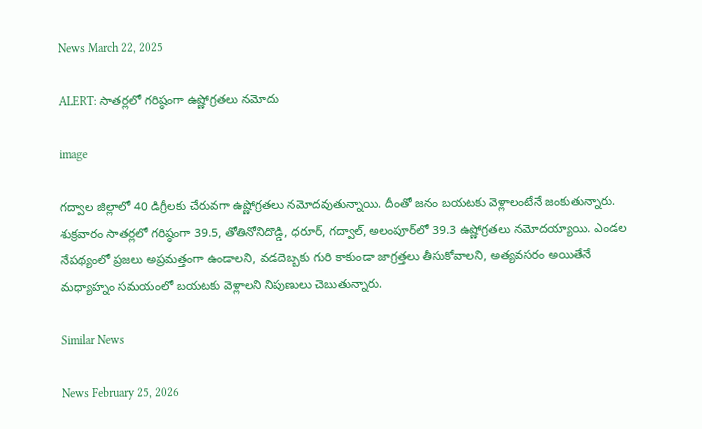News March 22, 2025

ALERT: సాతర్లలో గరిష్ఠంగా ఉష్ణోగ్రతలు నమోదు

image

గద్వాల జిల్లాలో 40 డిగ్రీలకు చేరువగా ఉష్ణోగ్రతలు నమోదవుతున్నాయి. దీంతో జనం బయటకు వెళ్లాలంటేనే జంకుతున్నారు. శుక్రవారం సాతర్లలో గరిష్ఠంగా 39.5, తోతినోనిదొడ్డి, ధరూర్, గద్వాల్, అలంపూర్‌లో 39.3 ఉష్ణోగ్రతలు నమోదయ్యాయి. ఎండల నేపథ్యంలో ప్రజలు అప్రమత్తంగా ఉండాలని, వడదెబ్బకు గురి కాకుండా జాగ్రత్తలు తీసుకోవాలని, అత్యవసరం అయితేనే మధ్యాహ్నం సమయంలో బయటకు వెళ్లాలని నిపుణులు చెబుతున్నారు.

Similar News

News February 25, 2026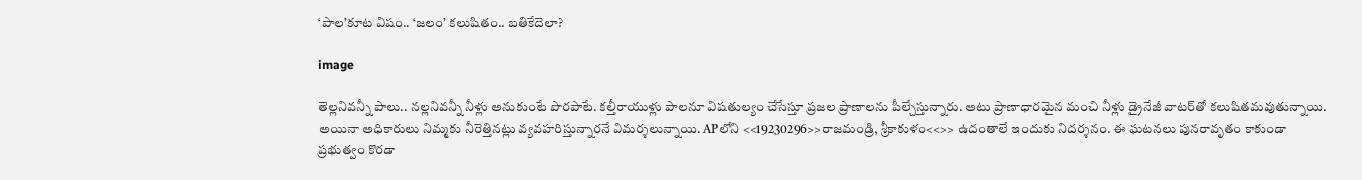‘పాల’కూట విషం.. ‘జలం’ కలుషితం.. బతికేదెలా?

image

తెల్లనివన్నీ పాలు.. నల్లనివన్నీ నీళ్లు అనుకుంటే పొరపాటే. కల్తీరాయుళ్లు పాలనూ విషతుల్యం చేసేస్తూ ప్రజల ప్రాణాలను పీల్చేస్తున్నారు. అటు ప్రాణాధారమైన మంచి నీళ్లు డ్రైనేజీ వాటర్‌తో కలుషితమవుతున్నాయి. అయినా అధికారులు నిమ్మకు నీరెత్తినట్లు వ్యవహరిస్తున్నారనే విమర్శలున్నాయి. APలోని <<19230296>>రాజమండ్రి, శ్రీకాకుళం<<>> ఉదంతాలే ఇందుకు నిదర్శనం. ఈ ఘటనలు పునరావృతం కాకుండా ప్రభుత్వం కొరడా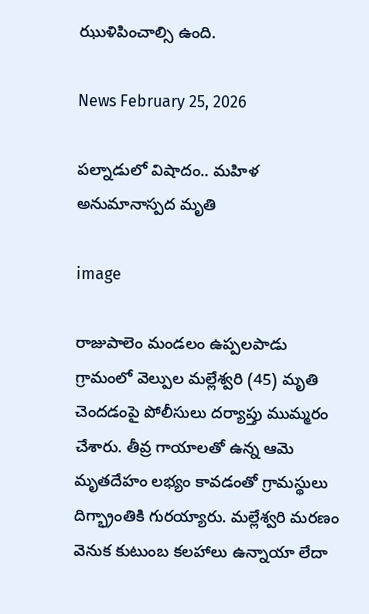ఝుళిపించాల్సి ఉంది.

News February 25, 2026

పల్నాడులో విషాదం.. మహిళ అనుమానాస్పద మృతి

image

రాజుపాలెం మండలం ఉప్పలపాడు గ్రామంలో వెల్పుల మల్లేశ్వరి (45) మృతి చెందడంపై పోలీసులు దర్యాప్తు ముమ్మరం చేశారు. తీవ్ర గాయాలతో ఉన్న ఆమె మృతదేహం లభ్యం కావడంతో గ్రామస్థులు దిగ్భ్రాంతికి గురయ్యారు. మల్లేశ్వరి మరణం వెనుక కుటుంబ కలహాలు ఉన్నాయా లేదా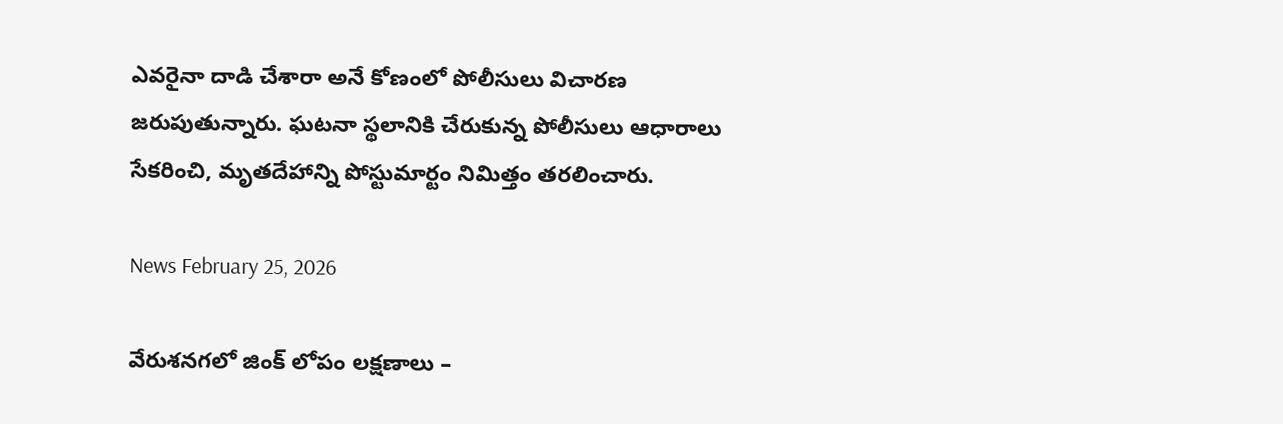ఎవరైనా దాడి చేశారా అనే కోణంలో పోలీసులు విచారణ జరుపుతున్నారు. ఘటనా స్థలానికి చేరుకున్న పోలీసులు ఆధారాలు సేకరించి, మృతదేహాన్ని పోస్టుమార్టం నిమిత్తం తరలించారు.

News February 25, 2026

వేరుశనగలో జింక్ లోపం లక్షణాలు –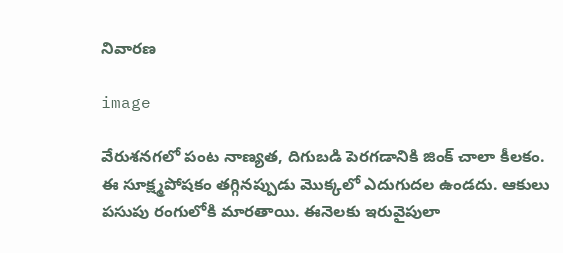నివారణ

image

వేరుశనగలో పంట నాణ్యత, దిగుబడి పెరగడానికి జింక్ చాలా కీలకం. ఈ సూక్ష్మపోషకం తగ్గినప్పుడు మొక్కలో ఎదుగుదల ఉండదు. ఆకులు పసుపు రంగులోకి మారతాయి. ఈనెలకు ఇరువైపులా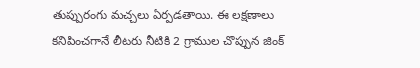తుప్పురంగు మచ్చలు ఏర్పడతాయి. ఈ లక్షణాలు కనిపించగానే లీటరు నీటికి 2 గ్రాముల చొప్పున జింక్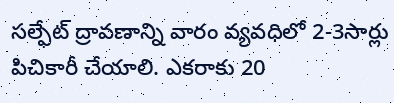సల్ఫేట్ ద్రావణాన్ని వారం వ్యవధిలో 2-3సార్లు పిచికారీ చేయాలి. ఎకరాకు 20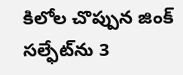కిలోల చొప్పున జింక్ సల్ఫేట్‌ను 3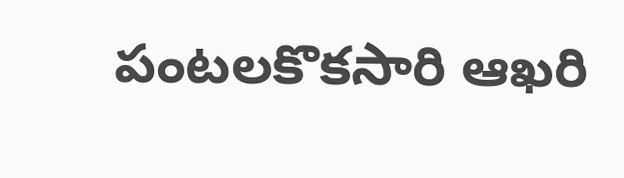పంటలకొకసారి ఆఖరి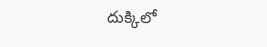దుక్కిలో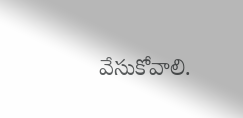వేసుకోవాలి.